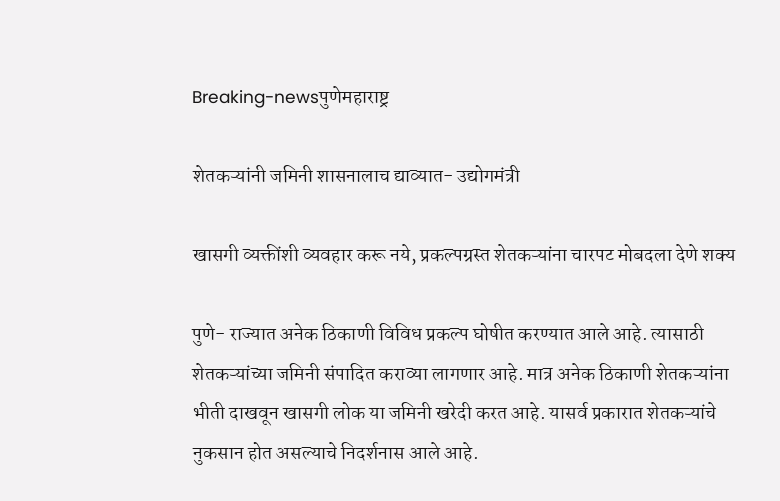Breaking-newsपुणेमहाराष्ट्र

शेतकऱ्यांनी जमिनी शासनालाच द्याव्यात- उद्योगमंत्री

खासगी व्यक्तींशी व्यवहार करू नये, प्रकल्पग्रस्त शेतकऱ्यांना चारपट मोबदला देणे शक्‍य

पुणे- राज्यात अनेक ठिकाणी विविध प्रकल्प घोषीत करण्यात आले आहे. त्यासाठी शेतकऱ्यांच्या जमिनी संपादित कराव्या लागणार आहे. मात्र अनेक ठिकाणी शेतकऱ्यांना भीती दाखवून खासगी लोक या जमिनी खरेदी करत आहे. यासर्व प्रकारात शेतकऱ्यांचे नुकसान होत असल्याचे निदर्शनास आले आहे.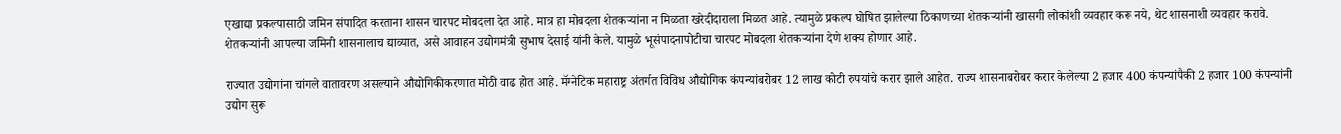एखाद्या प्रकल्पासाठी जमिन संपादित करताना शासन चारपट मोबदला देत आहे. मात्र हा मोबदला शेतकऱ्यांना न मिळता खरेदीदाराला मिळत आहे. त्यामुळे प्रकल्प घोषित झालेल्या ठिकाणच्या शेतकऱ्यांनी खासगी लोकांशी व्यवहार करू नये, थेट शासनाशी व्यवहार करावे. शेतकऱ्यांनी आपल्या जमिनी शासनालाच द्याव्यात, असे आवाहन उद्योगमंत्री सुभाष देसाई यांनी केले. यामुळे भूसंपादनापोटीचा चारपट मोबदला शेतकऱ्यांना देणे शक्‍य होणार आहे.

राज्यात उद्योगांना चांगले वातावरण असल्याने औद्योगिकीकरणात मोठी वाढ होत आहे. मॅग्नेटिक महाराष्ट्र अंतर्गत विविध औद्योगिक कंपन्यांबरोबर 12 लाख कोटी रुपयांचे करार झाले आहेत. राज्य शासनाबरोबर करार केलेल्या 2 हजार 400 कंपन्यांपैकी 2 हजार 100 कंपन्यांनी उद्योग सुरू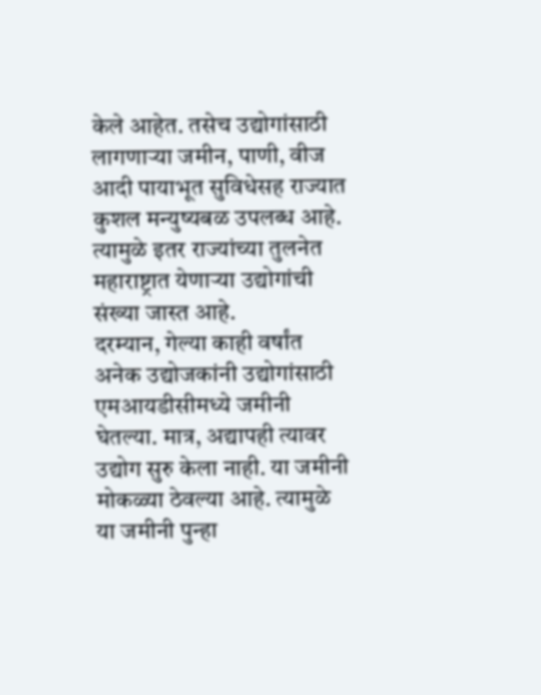केले आहेत. तसेच उद्योगांसाठी लागणाऱ्या जमीन, पाणी, वीज आदी पायाभूत सुविधेसह राज्यात कुशल मन्युष्यबळ उपलब्ध आहे. त्यामुळे इतर राज्यांच्या तुलनेत महाराष्ट्रात येणाऱ्या उद्योगांची संख्या जास्त आहे.
दरम्यान, गेल्या काही वर्षांत अनेक उद्योजकांनी उद्योगांसाठी एमआयडीसीमध्ये जमीनी घेतल्या. मात्र, अद्यापही त्यावर उद्योग सुरु केला नाही. या जमीनी मोकळ्या ठेवल्या आहे. त्यामुळे या जमीनी पुन्हा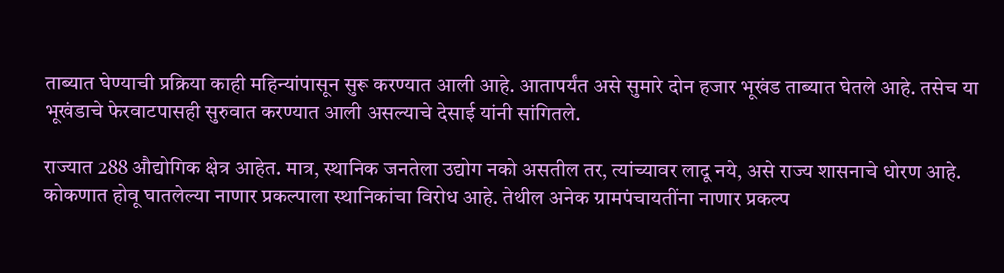ताब्यात घेण्याची प्रक्रिया काही महिन्यांपासून सुरू करण्यात आली आहे. आतापर्यंत असे सुमारे दोन हजार भूखंड ताब्यात घेतले आहे. तसेच या भूखंडाचे फेरवाटपासही सुरुवात करण्यात आली असल्याचे देसाई यांनी सांगितले.

राज्यात 288 औद्योगिक क्षेत्र आहेत. मात्र, स्थानिक जनतेला उद्योग नको असतील तर, त्यांच्यावर लादू नये, असे राज्य शासनाचे धोरण आहे. कोकणात होवू घातलेल्या नाणार प्रकल्पाला स्थानिकांचा विरोध आहे. तेथील अनेक ग्रामपंचायतींना नाणार प्रकल्प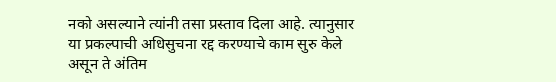नको असल्याने त्यांनी तसा प्रस्ताव दिला आहे. त्यानुसार या प्रकल्पाची अधिसुचना रद्द करण्याचे काम सुरु केले असून ते अंतिम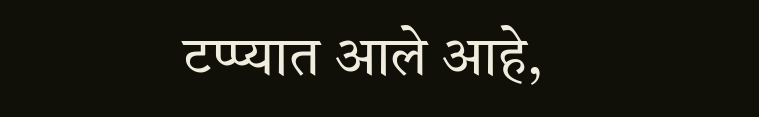टप्प्यात आले आहे,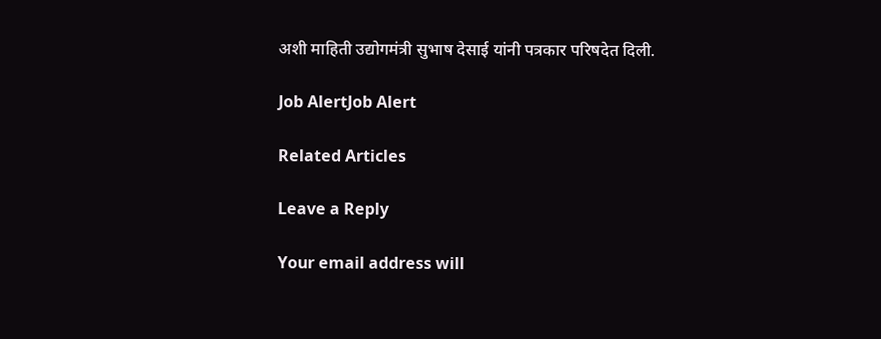अशी माहिती उद्योगमंत्री सुभाष देसाई यांनी पत्रकार परिषदेत दिली.

Job AlertJob Alert

Related Articles

Leave a Reply

Your email address will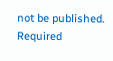not be published. Required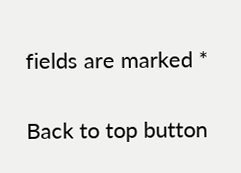fields are marked *

Back to top button